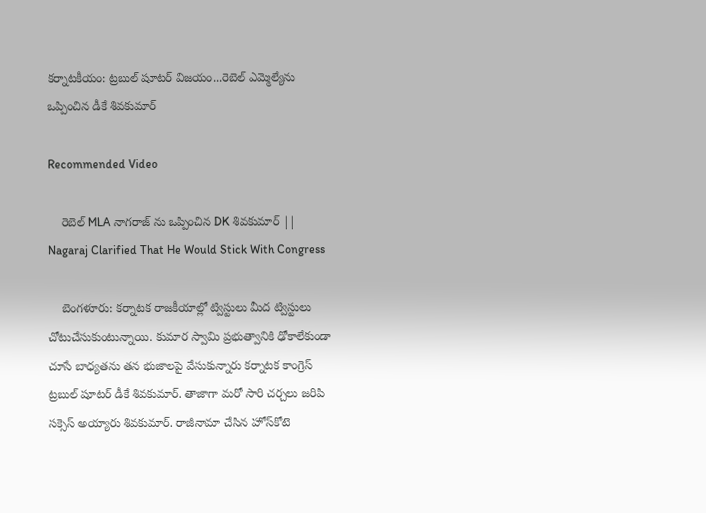కర్నాటకీయం: ట్రబుల్ షూటర్ విజయం...రెబెల్ ఎమ్మెల్యేను ఒప్పించిన డీకే శివకుమార్

Recommended Video

    రెబెల్ MLA నాగరాజ్ ను ఒప్పించిన DK శివకుమార్ || Nagaraj Clarified That He Would Stick With Congress

    బెంగళూరు: కర్నాటక రాజకీయాల్లో ట్విస్టులు మీద ట్విస్టులు చోటుచేసుకుంటున్నాయి. కుమార స్వామి ప్రభుత్వానికి ఢోకాలేకుండా చూసే బాధ్యతను తన భుజాలపై వేసుకున్నారు కర్నాటక కాంగ్రెస్ ట్రబుల్ షూటర్ డీకే శివకుమార్. తాజాగా మరో సారి చర్చలు జరిపి సక్సెస్ అయ్యారు శివకుమార్. రాజీనామా చేసిన హోస్‌కోటె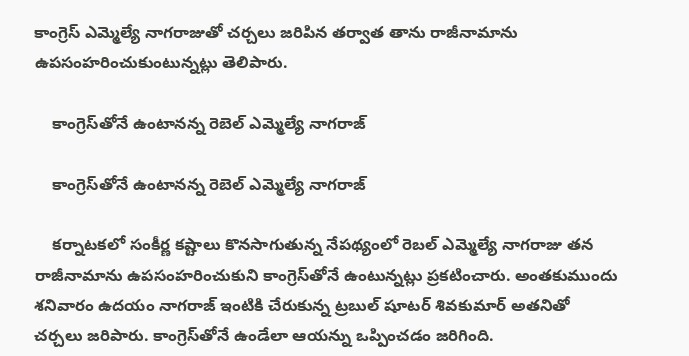కాంగ్రెస్ ఎమ్మెల్యే నాగరాజుతో చర్చలు జరిపిన తర్వాత తాను రాజీనామాను ఉపసంహరించుకుంటున్నట్లు తెలిపారు.

    కాంగ్రెస్‌తోనే ఉంటానన్న రెబెల్ ఎమ్మెల్యే నాగరాజ్

    కాంగ్రెస్‌తోనే ఉంటానన్న రెబెల్ ఎమ్మెల్యే నాగరాజ్

    కర్నాటకలో సంకీర్ణ కష్టాలు కొనసాగుతున్న నేపథ్యంలో రెబల్ ఎమ్మెల్యే నాగరాజు తన రాజీనామాను ఉపసంహరించుకుని కాంగ్రెస్‌తోనే ఉంటున్నట్లు ప్రకటించారు. అంతకుముందు శనివారం ఉదయం నాగరాజ్ ఇంటికి చేరుకున్న ట్రబుల్ షూటర్ శివకుమార్ అతనితో చర్చలు జరిపారు. కాంగ్రెస్‌తోనే ఉండేలా ఆయన్ను ఒప్పించడం జరిగింది.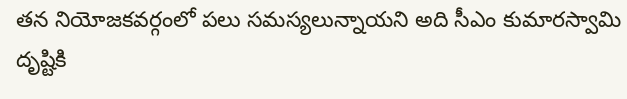తన నియోజకవర్గంలో పలు సమస్యలున్నాయని అది సీఎం కుమారస్వామి దృష్టికి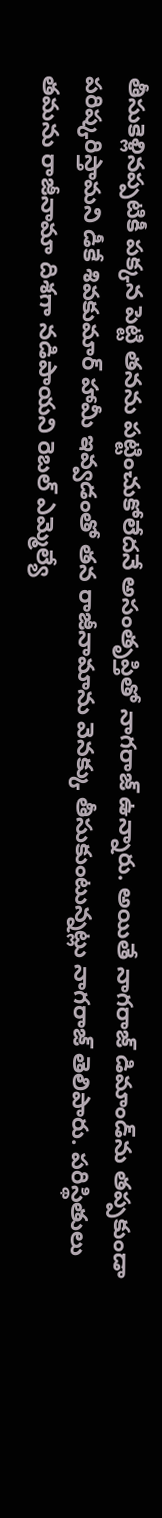తీసుకెళ్లినప్పటికీ పక్కన పెట్టి తనను పట్టించుకోలేదనే అసంతృప్తితో నాగరాజ్ ఉన్నారు. అయితే నాగరాజ్ డిమాండ్‌ను తప్పకుండా పరిష్కరిస్తామని డీకే శివకుమార్ హామీ ఇవ్వడంతో తన రాజీనామాను వెనక్కు తీసుకుంటున్నట్లు నాగరాజ్ తెలిపారు. పరిస్థితులు తమను రాజీనామా దిశగా నడిపాయని రెబల్ ఎమ్మెల్యే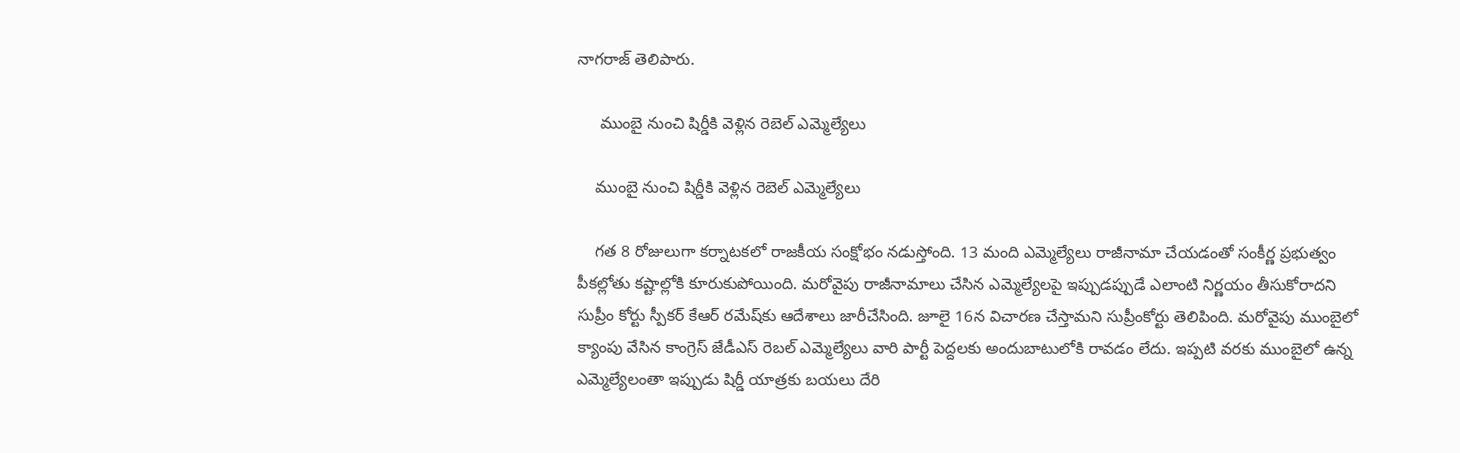నాగరాజ్ తెలిపారు.

     ముంబై నుంచి షిర్డీకి వెళ్లిన రెబెల్ ఎమ్మెల్యేలు

    ముంబై నుంచి షిర్డీకి వెళ్లిన రెబెల్ ఎమ్మెల్యేలు

    గత 8 రోజులుగా కర్నాటకలో రాజకీయ సంక్షోభం నడుస్తోంది. 13 మంది ఎమ్మెల్యేలు రాజీనామా చేయడంతో సంకీర్ణ ప్రభుత్వం పీకల్లోతు కష్టాల్లోకి కూరుకుపోయింది. మరోవైపు రాజీనామాలు చేసిన ఎమ్మెల్యేలపై ఇప్పుడప్పుడే ఎలాంటి నిర్ణయం తీసుకోరాదని సుప్రీం కోర్టు స్పీకర్ కేఆర్ రమేష్‌కు ఆదేశాలు జారీచేసింది. జూలై 16న విచారణ చేస్తామని సుప్రీంకోర్టు తెలిపింది. మరోవైపు ముంబైలో క్యాంపు వేసిన కాంగ్రెస్ జేడీఎస్ రెబల్ ఎమ్మెల్యేలు వారి పార్టీ పెద్దలకు అందుబాటులోకి రావడం లేదు. ఇప్పటి వరకు ముంబైలో ఉన్న ఎమ్మెల్యేలంతా ఇప్పుడు షిర్డీ యాత్రకు బయలు దేరి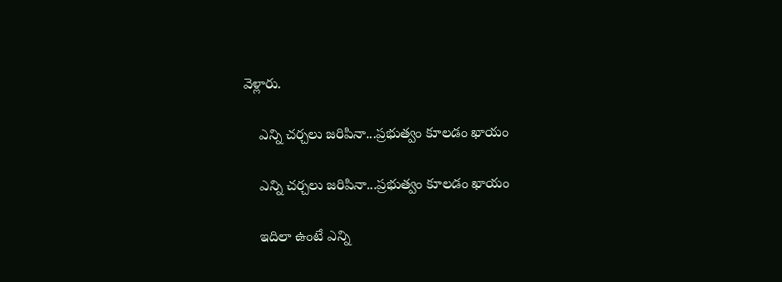వెళ్లారు.

    ఎన్ని చర్చలు జరిపినా...ప్రభుత్వం కూలడం ఖాయం

    ఎన్ని చర్చలు జరిపినా...ప్రభుత్వం కూలడం ఖాయం

    ఇదిలా ఉంటే ఎన్ని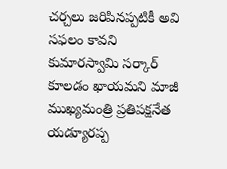చర్చలు జరిపినప్పటికీ అవి సఫలం కావని కుమారస్వామి సర్కార్ కూలడం ఖాయమని మాజీ ముఖ్యమంత్రి ప్రతిపక్షనేత యడ్యూరప్ప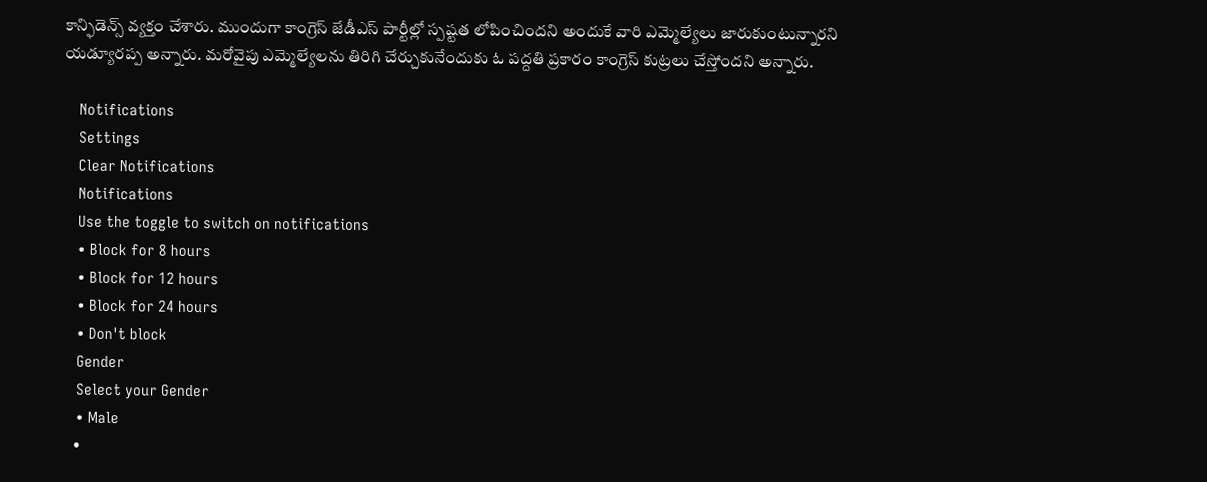కాన్ఫిడెన్స్ వ్యక్తం చేశారు. ముందుగా కాంగ్రెస్ జేడీఎస్‌ పార్టీల్లో స్పష్టత లోపించిందని అందుకే వారి ఎమ్మెల్యేలు జారుకుంటున్నారని యడ్యూరప్ప అన్నారు. మరోవైపు ఎమ్మెల్యేలను తిరిగి చేర్చుకునేందుకు ఓ పద్దతి ప్రకారం కాంగ్రెస్ కుట్రలు చేస్తోందని అన్నారు.

    Notifications
    Settings
    Clear Notifications
    Notifications
    Use the toggle to switch on notifications
    • Block for 8 hours
    • Block for 12 hours
    • Block for 24 hours
    • Don't block
    Gender
    Select your Gender
    • Male
    •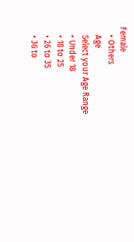Female
    • Others
    Age
    Select your Age Range
    • Under 18
    • 18 to 25
    • 26 to 35
    • 36 to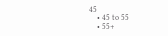45
    • 45 to 55
    • 55+